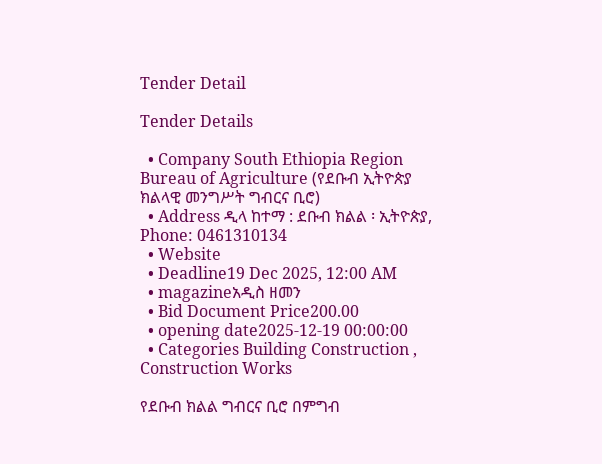Tender Detail

Tender Details

  • Company South Ethiopia Region Bureau of Agriculture (የደቡብ ኢትዮጵያ ክልላዊ መንግሥት ግብርና ቢሮ)
  • Address ዲላ ከተማ : ደቡብ ክልል ፡ ኢትዮጵያ, Phone: 0461310134
  • Website
  • Deadline19 Dec 2025, 12:00 AM
  • magazineአዲስ ዘመን
  • Bid Document Price200.00
  • opening date2025-12-19 00:00:00
  • Categories Building Construction , Construction Works

የደቡብ ክልል ግብርና ቢሮ በምግብ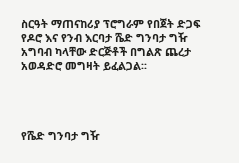ስርዓት ማጠናከሪያ ፕሮግራም የበጀት ድጋፍ የዶሮ እና የንብ እርባታ ሼድ ግንባታ ግዥ አግባብ ካላቸው ድርጅቶች በግልጽ ጨረታ አወዳድሮ መግዛት ይፈልጋል፡፡




የሼድ ግንባታ ግዥ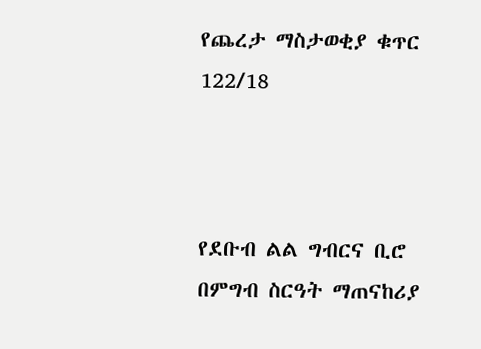የጨረታ ማስታወቂያ ቁጥር 122/18



የደቡብ ልል ግብርና ቢሮ በምግብ ስርዓት ማጠናከሪያ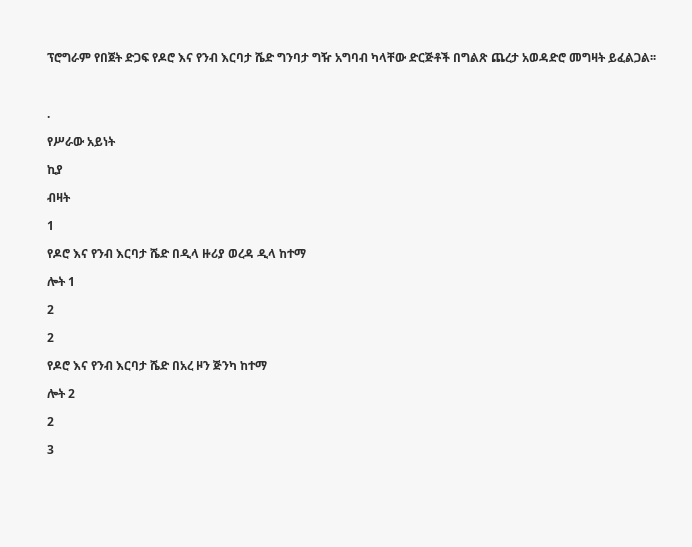ፕሮግራም የበጀት ድጋፍ የዶሮ እና የንብ እርባታ ሼድ ግንባታ ግዥ አግባብ ካላቸው ድርጅቶች በግልጽ ጨረታ አወዳድሮ መግዛት ይፈልጋል፡፡



.

የሥራው አይነት

ኪያ

ብዛት

1

የዶሮ እና የንብ እርባታ ሼድ በዲላ ዙሪያ ወረዳ ዲላ ከተማ

ሎት 1

2

2

የዶሮ እና የንብ እርባታ ሼድ በአረ ዞን ጅንካ ከተማ

ሎት 2

2

3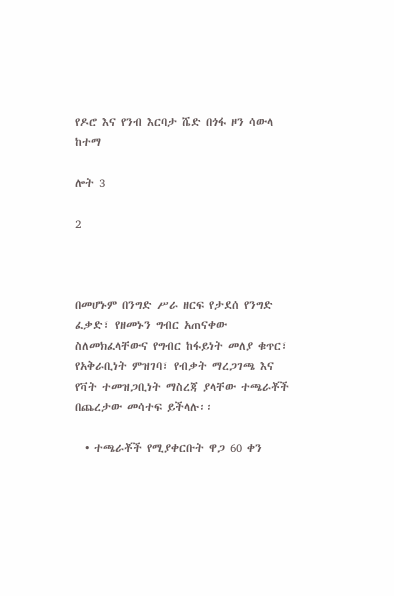የዶሮ እና የንብ እርባታ ሼድ በጎፋ ዞን ሳውላ ከተማ

ሎት 3

2



በመሆኑም በንግድ ሥራ ዘርፍ የታደሰ የንግድ ፈቃድ፣ የዘመኑን ግብር አጠናቀው ስለመክፈላቸውና የግብር ከፋይነት መለያ ቁጥር፣ የአቅራቢነት ምዝገባ፣ የብቃት ማረጋገጫ እና የቫት ተመዝጋቢነት ማስረጃ ያላቸው ተጫራቾች በጨረታው መሳተፍ ይችላሉ፡፡

  • ተጫራቾች የሚያቀርቡት ዋጋ 60 ቀን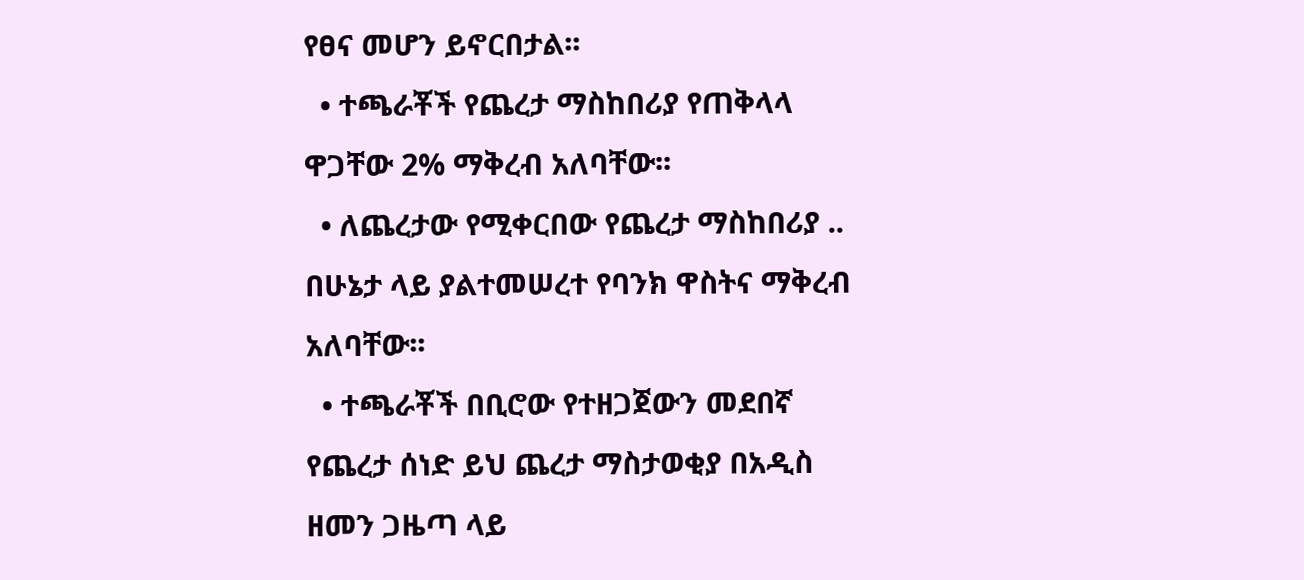የፀና መሆን ይኖርበታል፡፡
  • ተጫራቾች የጨረታ ማስከበሪያ የጠቅላላ ዋጋቸው 2% ማቅረብ አለባቸው፡፡
  • ለጨረታው የሚቀርበው የጨረታ ማስከበሪያ .. በሁኔታ ላይ ያልተመሠረተ የባንክ ዋስትና ማቅረብ አለባቸው፡፡
  • ተጫራቾች በቢሮው የተዘጋጀውን መደበኛ የጨረታ ሰነድ ይህ ጨረታ ማስታወቂያ በአዲስ ዘመን ጋዜጣ ላይ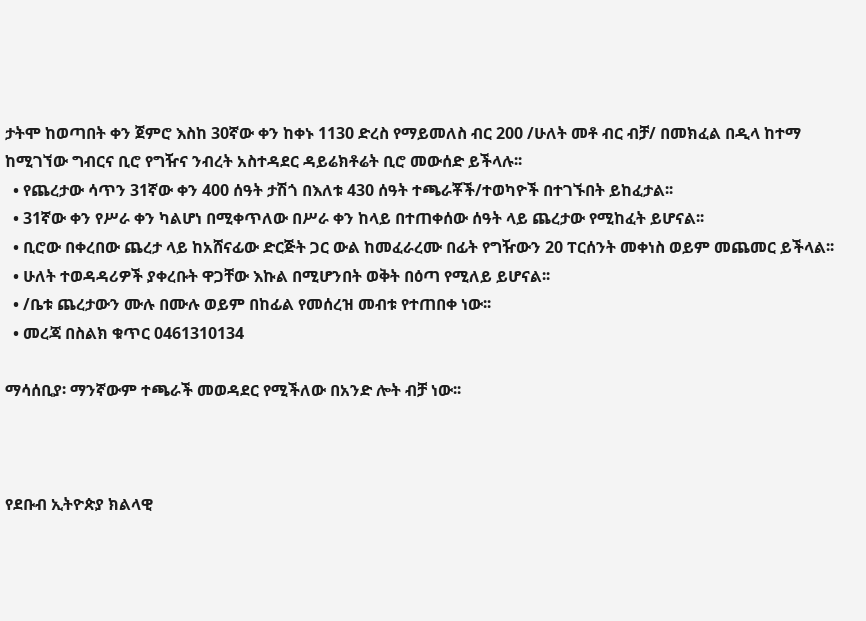ታትሞ ከወጣበት ቀን ጀምሮ እስከ 30ኛው ቀን ከቀኑ 1130 ድረስ የማይመለስ ብር 200 /ሁለት መቶ ብር ብቻ/ በመክፈል በዲላ ከተማ ከሚገኘው ግብርና ቢሮ የግዥና ንብረት አስተዳደር ዳይሬክቶሬት ቢሮ መውሰድ ይችላሉ፡፡
  • የጨረታው ሳጥን 31ኛው ቀን 400 ሰዓት ታሽጎ በእለቱ 430 ሰዓት ተጫራቾች/ተወካዮች በተገኙበት ይከፈታል፡፡
  • 31ኛው ቀን የሥራ ቀን ካልሆነ በሚቀጥለው በሥራ ቀን ከላይ በተጠቀሰው ሰዓት ላይ ጨረታው የሚከፈት ይሆናል፡፡
  • ቢሮው በቀረበው ጨረታ ላይ ከአሸናፊው ድርጅት ጋር ውል ከመፈራረሙ በፊት የግዥውን 20 ፐርሰንት መቀነስ ወይም መጨመር ይችላል፡፡
  • ሁለት ተወዳዳሪዎች ያቀረቡት ዋጋቸው እኩል በሚሆንበት ወቅት በዕጣ የሚለይ ይሆናል፡፡
  • /ቤቱ ጨረታውን ሙሉ በሙሉ ወይም በከፊል የመሰረዝ መብቱ የተጠበቀ ነው፡፡
  • መረጃ በስልክ ቁጥር 0461310134

ማሳሰቢያ፡ ማንኛውም ተጫራች መወዳደር የሚችለው በአንድ ሎት ብቻ ነው፡፡



የደቡብ ኢትዮጵያ ክልላዊ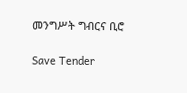መንግሥት ግብርና ቢሮ

Save Tender